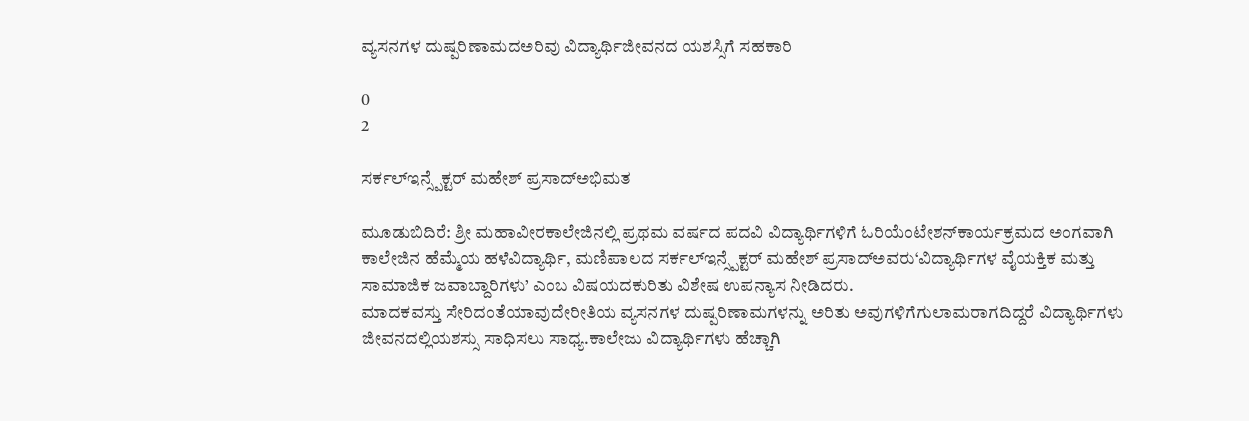ವ್ಯಸನಗಳ ದುಷ್ಪರಿಣಾಮದಅರಿವು ವಿದ್ಯಾರ್ಥಿಜೀವನದ ಯಶಸ್ಸಿಗೆ ಸಹಕಾರಿ

0
2

ಸರ್ಕಲ್‌ಇನ್ಸ್ಪೆಕ್ಟರ್ ಮಹೇಶ್ ಪ್ರಸಾದ್‌ಅಭಿಮತ

ಮೂಡುಬಿದಿರೆ: ಶ್ರೀ ಮಹಾವೀರಕಾಲೇಜಿನಲ್ಲಿ ಪ್ರಥಮ ವರ್ಷದ ಪದವಿ ವಿದ್ಯಾರ್ಥಿಗಳಿಗೆ ಓರಿಯೆಂಟೇಶನ್‌ಕಾರ್ಯಕ್ರಮದ ಅಂಗವಾಗಿ ಕಾಲೇಜಿನ ಹೆಮ್ಮೆಯ ಹಳೆವಿದ್ಯಾರ್ಥಿ, ಮಣಿಪಾಲದ ಸರ್ಕಲ್‌ಇನ್ಸ್ಪೆಕ್ಟರ್ ಮಹೇಶ್ ಪ್ರಸಾದ್‌ಅವರು‘ವಿದ್ಯಾರ್ಥಿಗಳ ವೈಯಕ್ತಿಕ ಮತ್ತು ಸಾಮಾಜಿಕ ಜವಾಬ್ದಾರಿಗಳು’ ಎಂಬ ವಿಷಯದಕುರಿತು ವಿಶೇಷ ಉಪನ್ಯಾಸ ನೀಡಿದರು.
ಮಾದಕವಸ್ತು ಸೇರಿದಂತೆಯಾವುದೇರೀತಿಯ ವ್ಯಸನಗಳ ದುಷ್ಪರಿಣಾಮಗಳನ್ನು ಅರಿತು ಅವುಗಳಿಗೆಗುಲಾಮರಾಗದಿದ್ದರೆ ವಿದ್ಯಾರ್ಥಿಗಳು ಜೀವನದಲ್ಲಿಯಶಸ್ಸು ಸಾಧಿಸಲು ಸಾಧ್ಯ.ಕಾಲೇಜು ವಿದ್ಯಾರ್ಥಿಗಳು ಹೆಚ್ಚಾಗಿ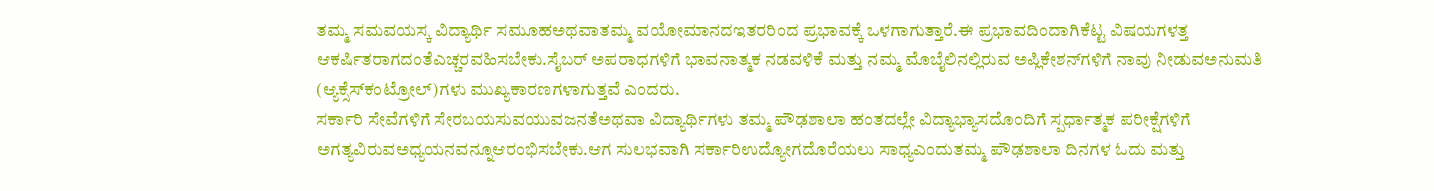ತಮ್ಮ ಸಮವಯಸ್ಕ ವಿದ್ಯಾರ್ಥಿ ಸಮೂಹಅಥವಾತಮ್ಮ ವಯೋಮಾನದಇತರರಿಂದ ಪ್ರಭಾವಕ್ಕೆ ಒಳಗಾಗುತ್ತಾರೆ.ಈ ಪ್ರಭಾವದಿಂದಾಗಿಕೆಟ್ಟ ವಿಷಯಗಳತ್ತ ಆಕರ್ಷಿತರಾಗದಂತೆಎಚ್ಚರವಹಿಸಬೇಕು.ಸೈಬರ್ ಅಪರಾಧಗಳಿಗೆ ಭಾವನಾತ್ಮಕ ನಡವಳಿಕೆ ಮತ್ತು ನಮ್ಮ ಮೊಬೈಲಿನಲ್ಲಿರುವ ಅಪ್ಲಿಕೇಶನ್‌ಗಳಿಗೆ ನಾವು ನೀಡುವಅನುಮತಿ (ಆ್ಯಕ್ಸೆಸ್‌ಕಂಟ್ರೋಲ್)ಗಳು ಮುಖ್ಯಕಾರಣಗಳಾಗುತ್ತವೆ ಎಂದರು.
ಸರ್ಕಾರಿ ಸೇವೆಗಳಿಗೆ ಸೇರಬಯಸುವಯುವಜನತೆಅಥವಾ ವಿದ್ಯಾರ್ಥಿಗಳು ತಮ್ಮ ಪೌಢಶಾಲಾ ಹಂತದಲ್ಲೇ ವಿದ್ಯಾಭ್ಯಾಸದೊಂದಿಗೆ ಸ್ಪರ್ಧಾತ್ಮಕ ಪರೀಕ್ಷೆಗಳಿಗೆ ಅಗತ್ಯವಿರುವಅಧ್ಯಯನವನ್ನೂಆರಂಭಿಸಬೇಕು.ಆಗ ಸುಲಭವಾಗಿ ಸರ್ಕಾರಿಉದ್ಯೋಗದೊರೆಯಲು ಸಾಧ್ಯಎಂದುತಮ್ಮ ಪೌಢಶಾಲಾ ದಿನಗಳ ಓದು ಮತ್ತು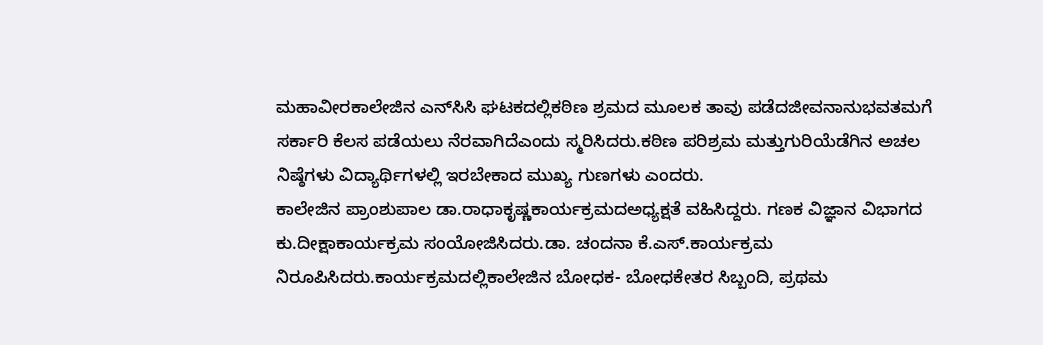ಮಹಾವೀರಕಾಲೇಜಿನ ಎನ್‌ಸಿಸಿ ಘಟಕದಲ್ಲಿಕಠಿಣ ಶ್ರಮದ ಮೂಲಕ ತಾವು ಪಡೆದಜೀವನಾನುಭವತಮಗೆ ಸರ್ಕಾರಿ ಕೆಲಸ ಪಡೆಯಲು ನೆರವಾಗಿದೆಎಂದು ಸ್ಮರಿಸಿದರು.ಕಠಿಣ ಪರಿಶ್ರಮ ಮತ್ತುಗುರಿಯೆಡೆಗಿನ ಅಚಲ ನಿಷ್ಠೆಗಳು ವಿದ್ಯಾರ್ಥಿಗಳಲ್ಲಿ ಇರಬೇಕಾದ ಮುಖ್ಯ ಗುಣಗಳು ಎಂದರು.
ಕಾಲೇಜಿನ ಪ್ರಾಂಶುಪಾಲ ಡಾ.ರಾಧಾಕೃಷ್ಣಕಾರ್ಯಕ್ರಮದಅಧ್ಯಕ್ಷತೆ ವಹಿಸಿದ್ದರು. ಗಣಕ ವಿಜ್ಞಾನ ವಿಭಾಗದ ಕು.ದೀಕ್ಷಾಕಾರ್ಯಕ್ರಮ ಸಂಯೋಜಿಸಿದರು.ಡಾ. ಚಂದನಾ ಕೆ.ಎಸ್.ಕಾರ್ಯಕ್ರಮ ನಿರೂಪಿಸಿದರು.ಕಾರ್ಯಕ್ರಮದಲ್ಲಿಕಾಲೇಜಿನ ಬೋಧಕ- ಬೋಧಕೇತರ ಸಿಬ್ಬಂದಿ, ಪ್ರಥಮ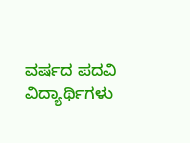ವರ್ಷದ ಪದವಿ ವಿದ್ಯಾರ್ಥಿಗಳು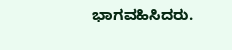ಭಾಗವಹಿಸಿದರು.